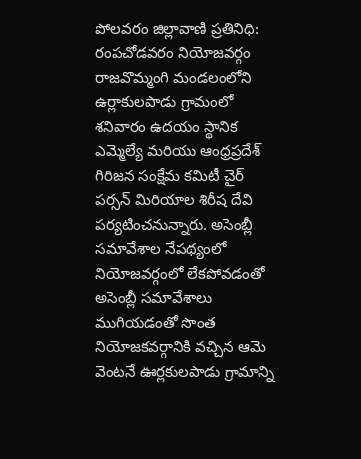పోలవరం జిల్లావాణి ప్రతినిధి: రంపచోడవరం నియోజవర్గం రాజవొమ్మంగి మండలంలోని ఉర్లాకులపాడు గ్రామంలో శనివారం ఉదయం స్థానిక ఎమ్మెల్యే మరియు ఆంధ్రప్రదేశ్ గిరిజన సంక్షేమ కమిటీ చైర్ పర్సన్ మిరియాల శిరీష దేవి పర్యటించనున్నారు. అసెంబ్లీ సమావేశాల నేపథ్యంలో నియోజవర్గంలో లేకపోవడంతో అసెంబ్లీ సమావేశాలు ముగియడంతో సొంత నియోజకవర్గానికి వచ్చిన ఆమె వెంటనే ఊర్లకులపాడు గ్రామాన్ని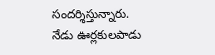సందర్శిస్తున్నారు.
నేడు ఊర్లకులపాడు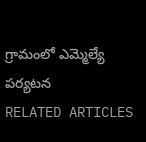గ్రామంలో ఎమ్మెల్యే పర్యటన
RELATED ARTICLES